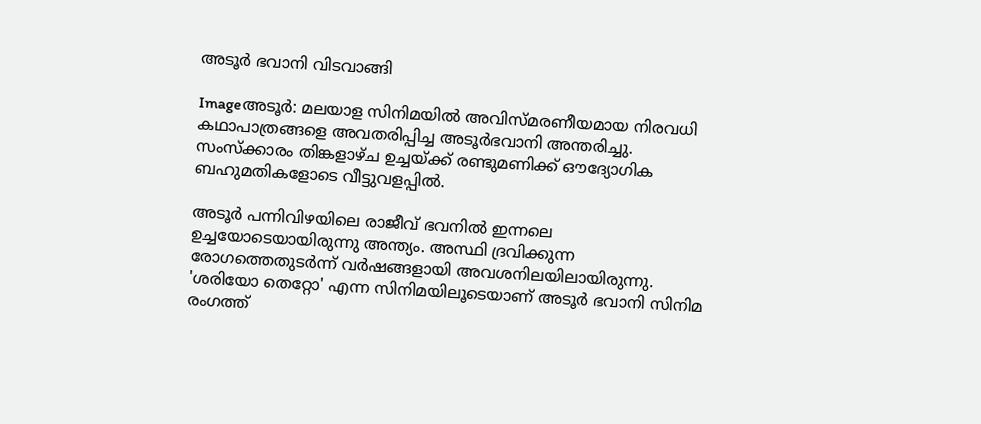അടൂര്‍ ഭവാനി വിടവാങ്ങി

Imageഅടൂര്‍: മലയാള സിനിമയില്‍ അവിസ്മരണീയമായ നിരവധി കഥാപാത്രങ്ങളെ അവതരിപ്പിച്ച അടൂര്‍ഭവാനി അന്തരിച്ചു. സംസ്ക്കാരം തിങ്കളാഴ്ച ഉച്ചയ്ക്ക്‌ രണ്ടുമണിക്ക്‌ ഔദ്യോഗിക ബഹുമതികളോടെ വീട്ടുവളപ്പില്‍.

അടൂര്‍ പന്നിവിഴയിലെ രാജീവ്‌ ഭവനില്‍ ഇന്നലെ ഉച്ചയോടെയായിരുന്നു അന്ത്യം. അസ്ഥി ദ്രവിക്കുന്ന രോഗത്തെതുടര്‍ന്ന്‌ വര്‍ഷങ്ങളായി അവശനിലയിലായിരുന്നു. 'ശരിയോ തെറ്റോ' എന്ന സിനിമയിലൂടെയാണ്‌ അടൂര്‍ ഭവാനി സിനിമ രംഗത്ത്‌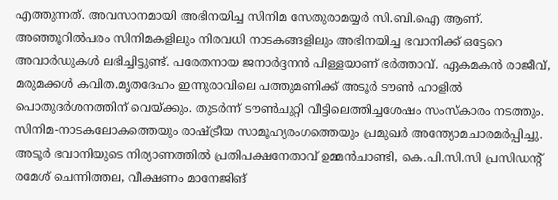എത്തുന്നത്‌. അവസാനമായി അഭിനയിച്ച സിനിമ സേതുരാമയ്യര്‍ സി.ബി.ഐ ആണ്‌. അഞ്ഞൂറില്‍പരം സിനിമകളിലും നിരവധി നാടകങ്ങളിലും അഭിനയിച്ച ഭവാനിക്ക്‌ ഒട്ടേറെ അവാര്‍ഡുകള്‍ ലഭിച്ചിട്ടുണ്ട്‌. പരേതനായ ജനാര്‍ദ്ദനന്‍ പിള്ളയാണ്‌ ഭര്‍ത്താവ്‌. ഏകമകന്‍ രാജീവ്‌, മരുമക്കള്‍ കവിത.മൃതദേഹം ഇന്നുരാവിലെ പത്തുമണിക്ക്‌ അടൂര്‍ ടൗണ്‍ ഹാളില്‍ പൊതുദര്‍ശനത്തിന്‌ വെയ്ക്കും. തുടര്‍ന്ന്‌ ടൗണ്‍ചുറ്റി വീട്ടിലെത്തിച്ചശേഷം സംസ്കാരം നടത്തും. സിനിമ-നാടകലോകത്തെയും രാഷ്ട്രീയ സാമൂഹ്യരംഗത്തെയും പ്രമുഖര്‍ അന്ത്യോമചാരമര്‍പ്പിച്ചു.
അടൂര്‍ ഭവാനിയുടെ നിര്യാണത്തില്‍ പ്രതിപക്ഷനേതാവ്‌ ഉമ്മന്‍ചാണ്ടി, കെ.പി.സി.സി പ്രസിഡന്റ്‌ രമേശ്‌ ചെന്നിത്തല, വീക്ഷണം മാനേജിങ്‌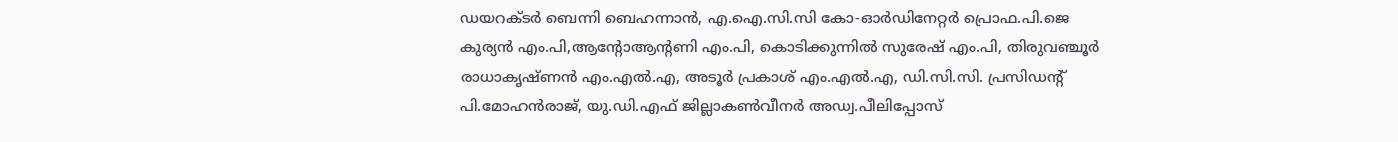ഡയറക്ടര്‍ ബെന്നി ബെഹന്നാന്‍, എ.ഐ.സി.സി കോ-ഓര്‍ഡിനേറ്റര്‍ പ്രൊഫ.പി.ജെ കുര്യന്‍ എം.പി,ആന്റോആന്റണി എം.പി, കൊടിക്കുന്നില്‍ സുരേഷ്‌ എം.പി, തിരുവഞ്ചൂര്‍ രാധാകൃഷ്ണന്‍ എം.എല്‍.എ, അടൂര്‍ പ്രകാശ്‌ എം.എല്‍.എ, ഡി.സി.സി. പ്രസിഡന്റ്‌ പി.മോഹന്‍രാജ്‌, യു.ഡി.എഫ്‌ ജില്ലാകണ്‍വീനര്‍ അഡ്വ.പീലിപ്പോസ്‌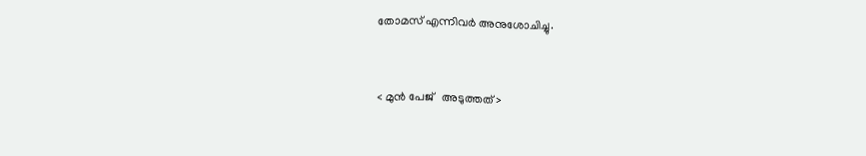തോമസ്‌ എന്നിവര്‍ അനുശോചിച്ചു.


< മുന്‍ പേജ്‌   അടുത്തത് >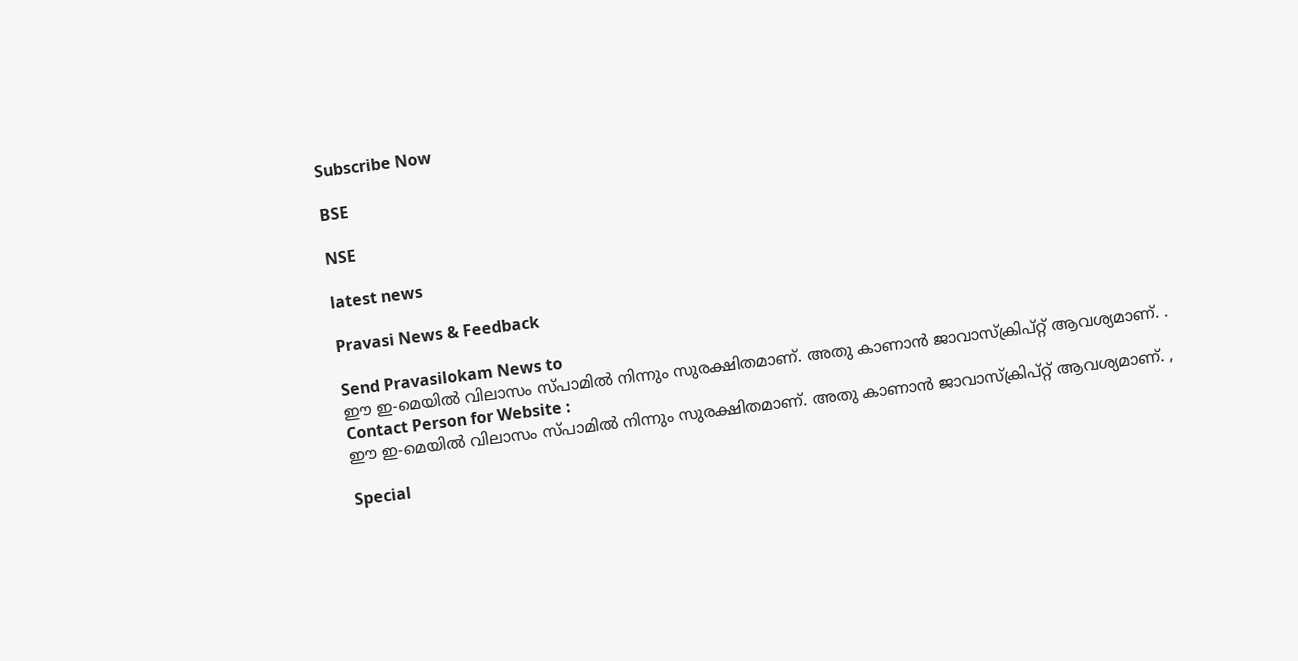Subscribe Now

BSE

NSE

latest news

Pravasi News & Feedback

Send Pravasilokam News to
ഈ ഇ-മെയില്‍ വിലാസം സ്‌പാമില്‍ നിന്നും സുരക്ഷിതമാണ്‌. അതു കാണാന്‍ ജാവാസ്ക്രിപ്റ്റ്‌ ആവശ്യമാണ്‌. .
Contact Person for Website :
ഈ ഇ-മെയില്‍ വിലാസം സ്‌പാമില്‍ നിന്നും സുരക്ഷിതമാണ്‌. അതു കാണാന്‍ ജാവാസ്ക്രിപ്റ്റ്‌ ആവശ്യമാണ്‌. ,

Special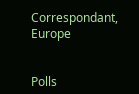Correspondant, Europe


Polls